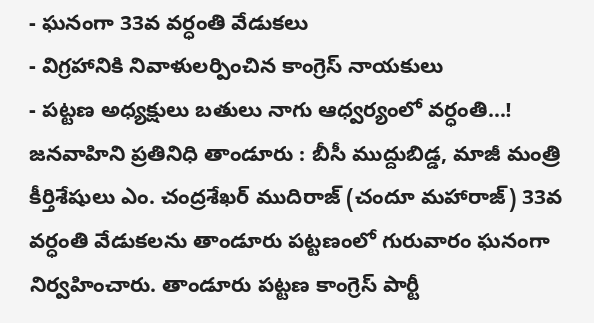- ఘనంగా 33వ వర్ధంతి వేడుకలు
- విగ్రహానికి నివాళులర్పించిన కాంగ్రెస్ నాయకులు
- పట్టణ అధ్యక్షులు బతులు నాగు ఆధ్వర్యంలో వర్ధంతి…!
జనవాహిని ప్రతినిధి తాండూరు : బీసీ ముద్దుబిడ్డ, మాజీ మంత్రి కీర్తిశేషులు ఎం. చంద్రశేఖర్ ముదిరాజ్ (చందూ మహారాజ్) 33వ వర్ధంతి వేడుకలను తాండూరు పట్టణంలో గురువారం ఘనంగా నిర్వహించారు. తాండూరు పట్టణ కాంగ్రెస్ పార్టీ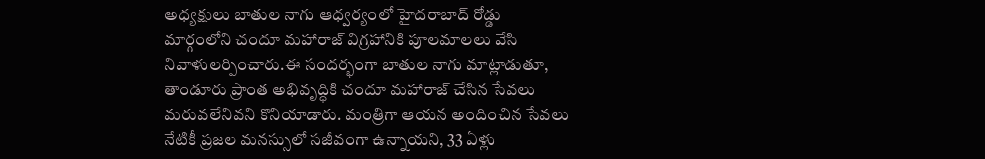అధ్యక్షులు బాతుల నాగు ఆధ్వర్యంలో హైదరాబాద్ రోడ్డు మార్గంలోని చందూ మహారాజ్ విగ్రహానికి పూలమాలలు వేసి నివాళులర్పించారు.ఈ సందర్భంగా బాతుల నాగు మాట్లాడుతూ, తాండూరు ప్రాంత అభివృద్ధికి చందూ మహారాజ్ చేసిన సేవలు మరువలేనివని కొనియాడారు. మంత్రిగా ఆయన అందించిన సేవలు నేటికీ ప్రజల మనస్సులో సజీవంగా ఉన్నాయని, 33 ఏళ్లు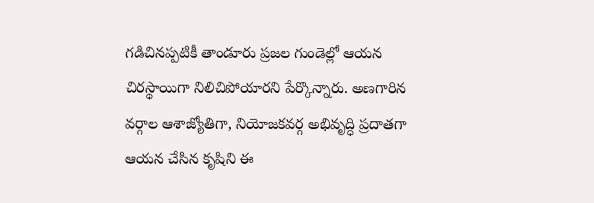గడిచినప్పటికీ తాండూరు ప్రజల గుండెల్లో ఆయన చిరస్థాయిగా నిలిచిపోయారని పేర్కొన్నారు. అణగారిన వర్గాల ఆశాజ్యోతిగా, నియోజకవర్గ అభివృద్ధి ప్రదాతగా ఆయన చేసిన కృషిని ఈ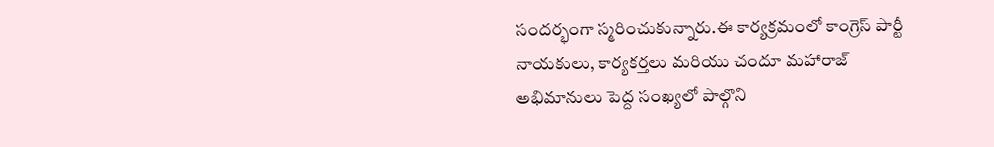సందర్భంగా స్మరించుకున్నారు.ఈ కార్యక్రమంలో కాంగ్రెస్ పార్టీ నాయకులు, కార్యకర్తలు మరియు చందూ మహారాజ్ అభిమానులు పెద్ద సంఖ్యలో పాల్గొని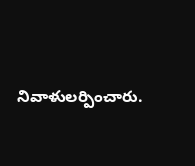నివాళులర్పించారు.